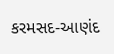કરમસદ-આણંદ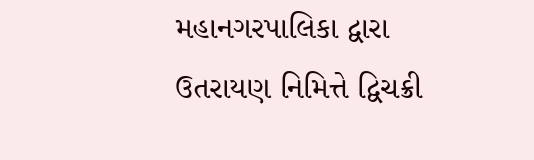મહાનગરપાલિકા દ્વારા ઉતરાયણ નિમિત્તે દ્વિચક્રી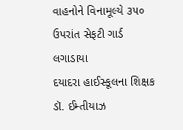વાહનોને વિનામૂલ્યે ૩૫૦ ઉપરાંત સેફટી ગાર્ડ લગાડાયા
દયાદરા હાઈસ્કૂલના શિક્ષક ડૉ. ઈમ્તીયાઝ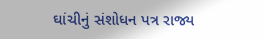ઘાંચીનું સંશોધન પત્ર રાજ્ય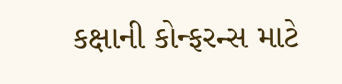કક્ષાની કોન્ફરન્સ માટે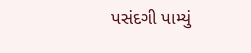પસંદગી પામ્યું